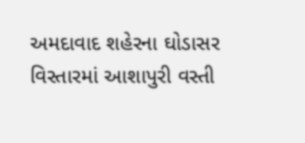અમદાવાદ શહેરના ઘોડાસર વિસ્તારમાં આશાપુરી વસ્તી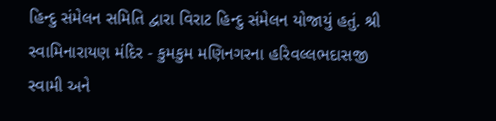હિન્દુ સંમેલન સમિતિ દ્વારા વિરાટ હિન્દુ સંમેલન યોજાયું હતું. શ્રી સ્વામિનારાયણ મંદિર - કુમકુમ મણિનગરના હરિવલ્લભદાસજી સ્વામી અને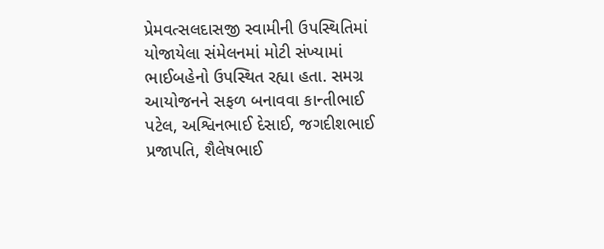પ્રેમવત્સલદાસજી સ્વામીની ઉપસ્થિતિમાં યોજાયેલા સંમેલનમાં મોટી સંખ્યામાં ભાઈબહેનો ઉપસ્થિત રહ્યા હતા. સમગ્ર આયોજનને સફળ બનાવવા કાન્તીભાઈ પટેલ, અશ્વિનભાઈ દેસાઈ, જગદીશભાઈ પ્રજાપતિ, શૈલેષભાઈ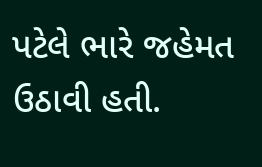પટેલે ભારે જહેમત ઉઠાવી હતી.